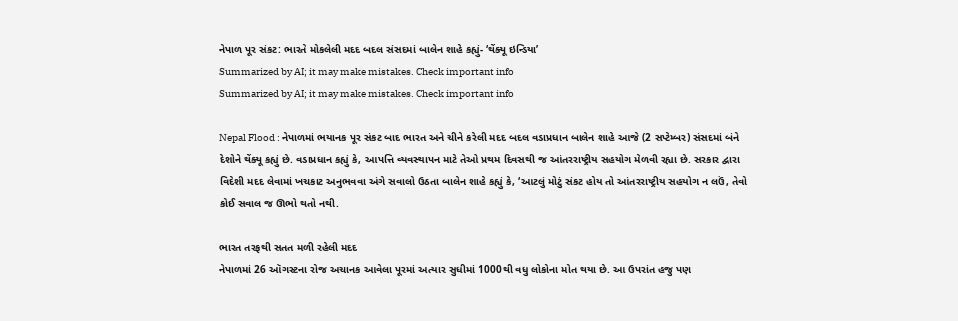નેપાળ પૂર સંકટ: ભારતે મોકલેલી મદદ બદલ સંસદમાં બાલેન શાહે કહ્યું- ‘થેંક્યૂ ઇન્ડિયા’
Summarized by AI; it may make mistakes. Check important info
Summarized by AI; it may make mistakes. Check important info

Nepal Flood : નેપાળમાં ભયાનક પૂર સંકટ બાદ ભારત અને ચીને કરેલી મદદ બદલ વડાપ્રધાન બાલેન શાહે આજે (2 સપ્ટેમ્બર) સંસદમાં બંને દેશોને થેંક્યૂ કહ્યું છે. વડાપ્રધાન કહ્યું કે, આપત્તિ વ્યવસ્થાપન માટે તેઓ પ્રથમ દિવસથી જ આંતરરાષ્ટ્રીય સહયોગ મેળવી રહ્યા છે. સરકાર દ્વારા વિદેશી મદદ લેવામાં ખચકાટ અનુભવવા અંગે સવાલો ઉઠતા બાલેન શાહે કહ્યું કે, ‘આટલું મોટું સંકટ હોય તો આંતરરાષ્ટ્રીય સહયોગ ન લઉં, તેવો કોઈ સવાલ જ ઊભો થતો નથી.

ભારત તરફથી સતત મળી રહેલી મદદ
નેપાળમાં 26 ઑગસ્ટના રોજ અચાનક આવેલા પૂરમાં અત્યાર સુધીમાં 1000થી વધુ લોકોના મોત થયા છે. આ ઉપરાંત હજુ પણ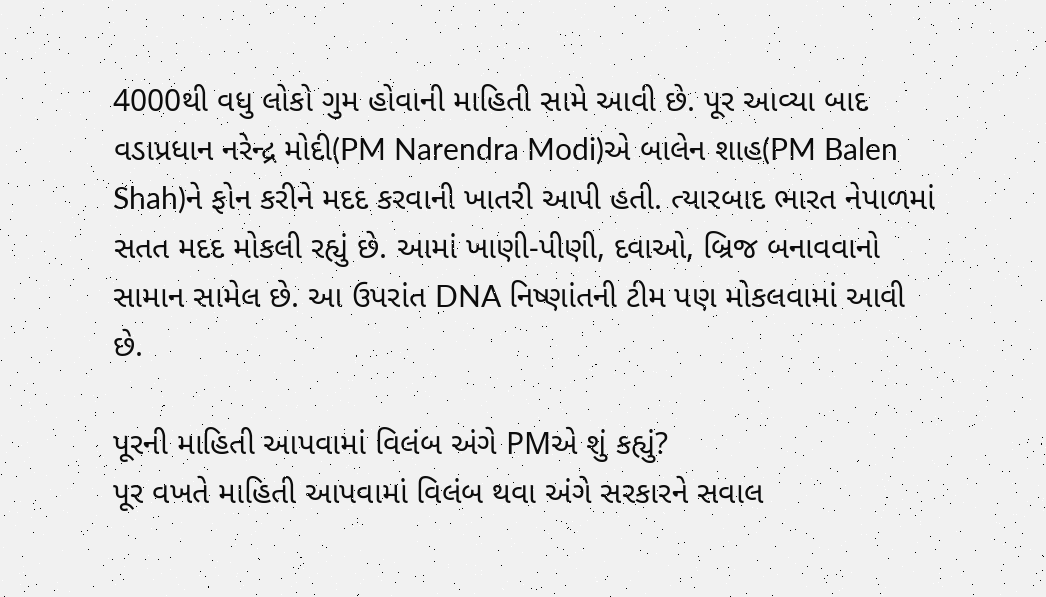4000થી વધુ લોકો ગુમ હોવાની માહિતી સામે આવી છે. પૂર આવ્યા બાદ વડાપ્રધાન નરેન્દ્ર મોદી(PM Narendra Modi)એ બાલેન શાહ(PM Balen Shah)ને ફોન કરીને મદદ કરવાની ખાતરી આપી હતી. ત્યારબાદ ભારત નેપાળમાં સતત મદદ મોકલી રહ્યું છે. આમાં ખાણી-પીણી, દવાઓ, બ્રિજ બનાવવાનો સામાન સામેલ છે. આ ઉપરાંત DNA નિષ્ણાંતની ટીમ પણ મોકલવામાં આવી છે.

પૂરની માહિતી આપવામાં વિલંબ અંગે PMએ શું કહ્યું?
પૂર વખતે માહિતી આપવામાં વિલંબ થવા અંગે સરકારને સવાલ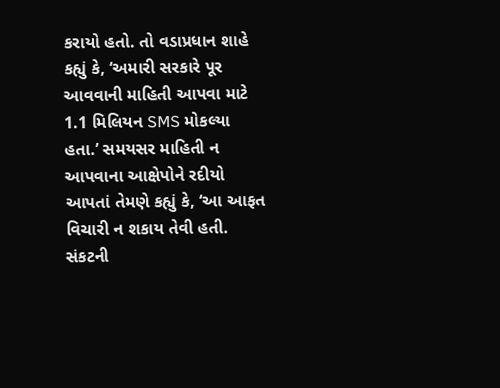કરાયો હતો. તો વડાપ્રધાન શાહે કહ્યું કે, ‘અમારી સરકારે પૂર આવવાની માહિતી આપવા માટે 1.1 મિલિયન SMS મોકલ્યા હતા.’ સમયસર માહિતી ન આપવાના આક્ષેપોને રદીયો આપતાં તેમણે કહ્યું કે, ‘આ આફત વિચારી ન શકાય તેવી હતી. સંકટની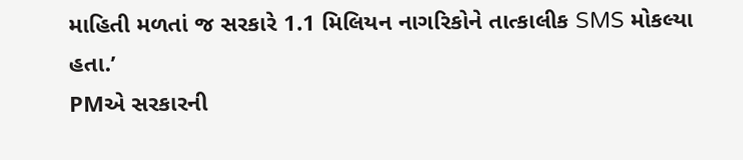માહિતી મળતાં જ સરકારે 1.1 મિલિયન નાગરિકોને તાત્કાલીક SMS મોકલ્યા હતા.’
PMએ સરકારની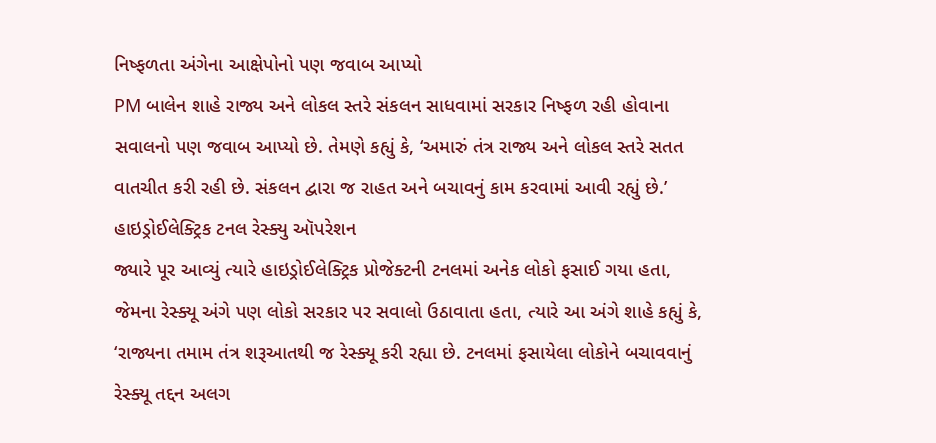નિષ્ફળતા અંગેના આક્ષેપોનો પણ જવાબ આપ્યો
PM બાલેન શાહે રાજ્ય અને લોકલ સ્તરે સંકલન સાધવામાં સરકાર નિષ્ફળ રહી હોવાના સવાલનો પણ જવાબ આપ્યો છે. તેમણે કહ્યું કે, ‘અમારું તંત્ર રાજ્ય અને લોકલ સ્તરે સતત વાતચીત કરી રહી છે. સંકલન દ્વારા જ રાહત અને બચાવનું કામ કરવામાં આવી રહ્યું છે.’
હાઇડ્રોઈલેક્ટ્રિક ટનલ રેસ્ક્યુ ઑપરેશન
જ્યારે પૂર આવ્યું ત્યારે હાઇડ્રોઈલેક્ટ્રિક પ્રોજેક્ટની ટનલમાં અનેક લોકો ફસાઈ ગયા હતા, જેમના રેસ્ક્યૂ અંગે પણ લોકો સરકાર પર સવાલો ઉઠાવાતા હતા, ત્યારે આ અંગે શાહે કહ્યું કે, ‘રાજ્યના તમામ તંત્ર શરૂઆતથી જ રેસ્ક્યૂ કરી રહ્યા છે. ટનલમાં ફસાયેલા લોકોને બચાવવાનું રેસ્ક્યૂ તદ્દન અલગ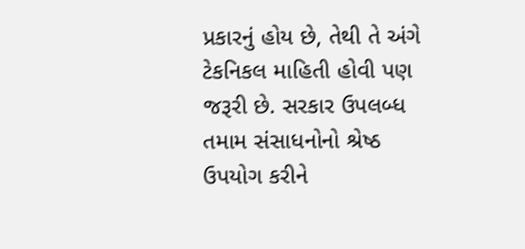પ્રકારનું હોય છે, તેથી તે અંગે ટેકનિકલ માહિતી હોવી પણ જરૂરી છે. સરકાર ઉપલબ્ધ તમામ સંસાધનોનો શ્રેષ્ઠ ઉપયોગ કરીને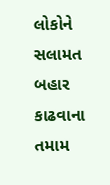લોકોને સલામત બહાર કાઢવાના તમામ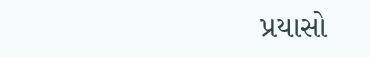પ્રયાસો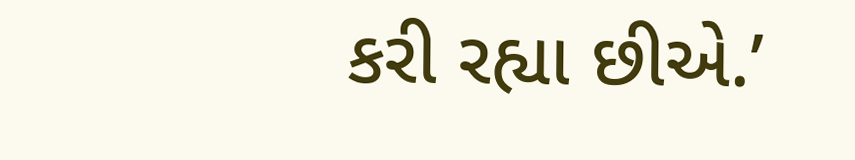કરી રહ્યા છીએ.’